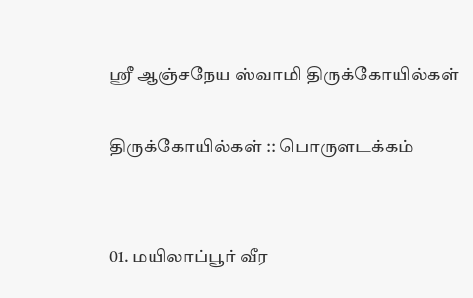ஸ்ரீ ஆஞ்சநேய ஸ்வாமி திருக்கோயில்கள்

திருக்கோயில்கள் :: பொருளடக்கம்


01. மயிலாப்பூர் வீர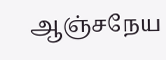ஆஞ்சநேய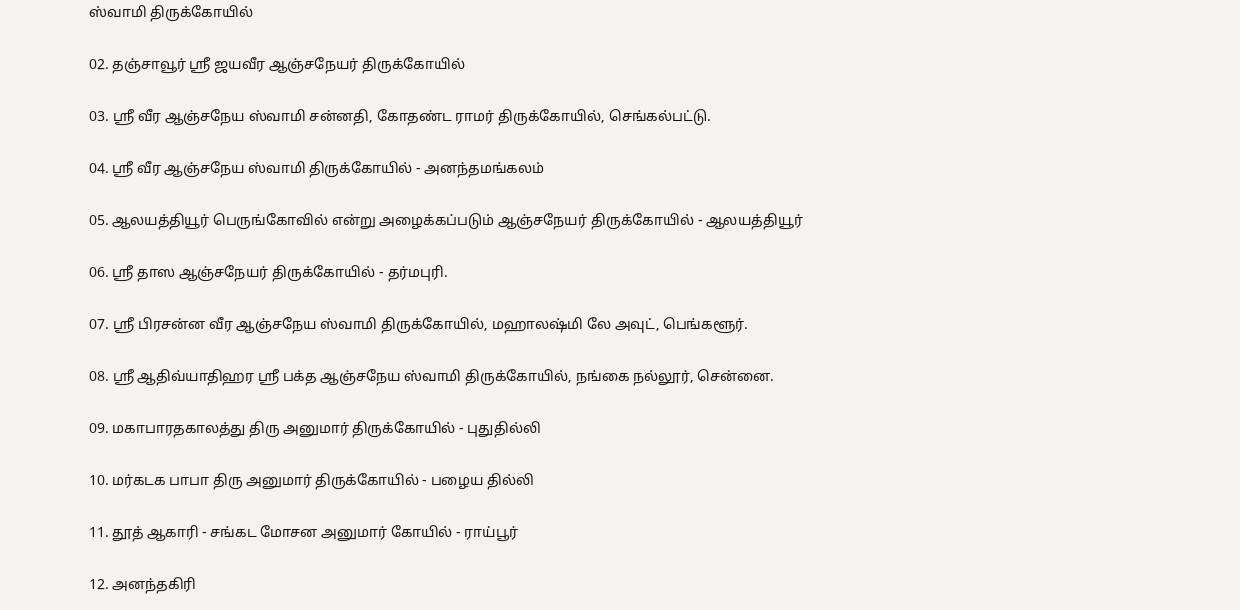ஸ்வாமி திருக்கோயில்

02. தஞ்சாவூர் ஸ்ரீ ஜயவீர ஆஞ்சநேயர் திருக்கோயில்

03. ஸ்ரீ வீர ஆஞ்சநேய ஸ்வாமி சன்னதி, கோதண்ட ராமர் திருக்கோயில், செங்கல்பட்டு.

04. ஸ்ரீ வீர ஆஞ்சநேய ஸ்வாமி திருக்கோயில் - அனந்தமங்கலம்

05. ஆலயத்தியூர் பெருங்கோவில் என்று அழைக்கப்படும் ஆஞ்சநேயர் திருக்கோயில் - ஆலயத்தியூர்

06. ஸ்ரீ தாஸ ஆஞ்சநேயர் திருக்கோயில் - தர்மபுரி.

07. ஸ்ரீ பிரசன்ன வீர ஆஞ்சநேய ஸ்வாமி திருக்கோயில், மஹாலஷ்மி லே அவுட், பெங்களூர்.

08. ஸ்ரீ ஆதிவ்யாதிஹர ஸ்ரீ பக்த ஆஞ்சநேய ஸ்வாமி திருக்கோயில், நங்கை நல்லூர், சென்னை.

09. மகாபாரதகாலத்து திரு அனுமார் திருக்கோயில் - புதுதில்லி

10. மர்கடக பாபா திரு அனுமார் திருக்கோயில் - பழைய தில்லி

11. தூத் ஆகாரி - சங்கட மோசன அனுமார் கோயில் - ராய்பூர்

12. அனந்தகிரி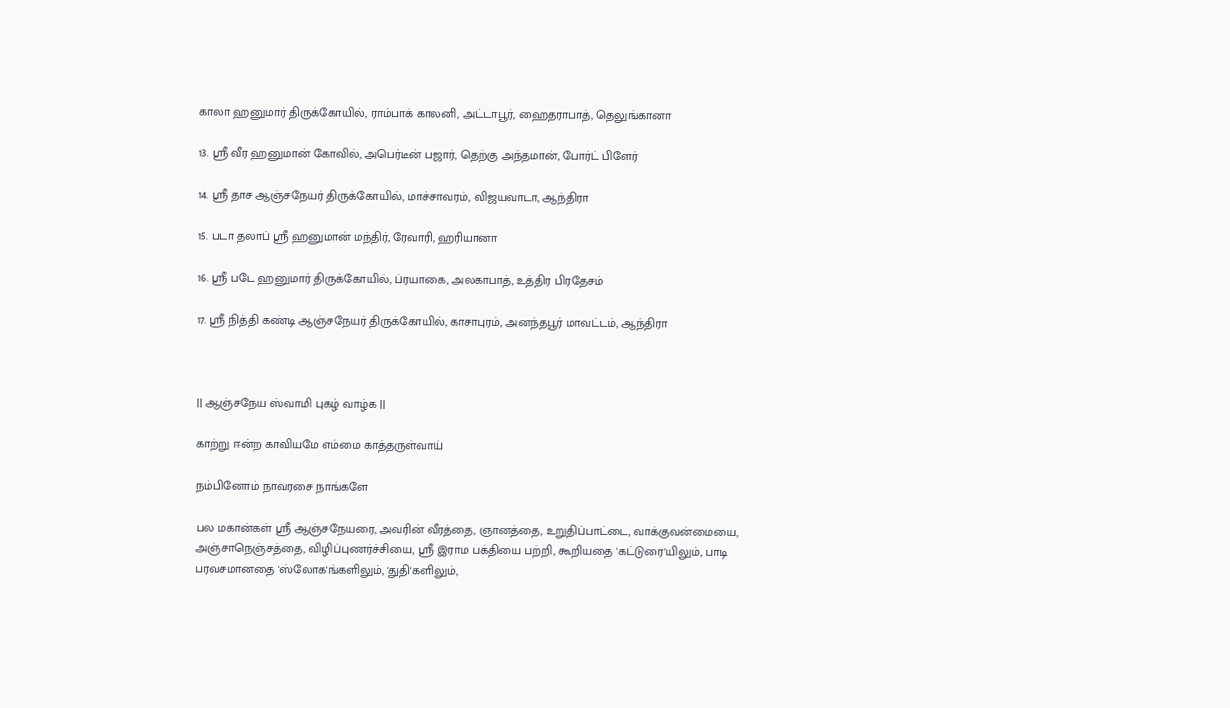காலா ஹனுமார் திருக்கோயில், ராம்பாக் காலனி, அட்டாபூர், ஹைதராபாத், தெலுங்கானா

13. ஸ்ரீ வீர ஹனுமான் கோவில், அபெர்டீன் பஜார், தெற்கு அந்தமான், போர்ட் பிளேர்

14. ஸ்ரீ தாச ஆஞ்சநேயர் திருக்கோயில், மாச்சாவரம், விஜயவாடா, ஆந்திரா

15. படா தலாப் ஸ்ரீ ஹனுமான் மந்திர், ரேவாரி, ஹரியானா

16. ஸ்ரீ படே ஹனுமார் திருக்கோயில், ப்ரயாகை, அலகாபாத், உத்திர பிரதேசம்

17. ஶ்ரீ நித்தி கண்டி ஆஞ்சநேயர் திருக்கோயில், காசாபுரம், அனந்தபூர் மாவட்டம், ஆந்திரா



|| ஆஞ்சநேய ஸ்வாமி புகழ் வாழ்க ||

காற்று ஈன்ற காவியமே எம்மை காத்தருள்வாய்

நம்பினோம் நாவரசை நாங்களே

பல மகான்கள் ஸ்ரீ ஆஞ்சநேயரை, அவரின் வீரத்தை, ஞானத்தை, உறுதிப்பாட்டை, வாக்குவன்மையை, அஞ்சாநெஞ்சத்தை, விழிப்புணர்ச்சியை, ஸ்ரீ இராம பக்தியை பற்றி, கூறியதை 'கட்டுரை'யிலும், பாடி பரவசமானதை 'ஸ்லோக'ங்களிலும், 'துதி'களிலும்,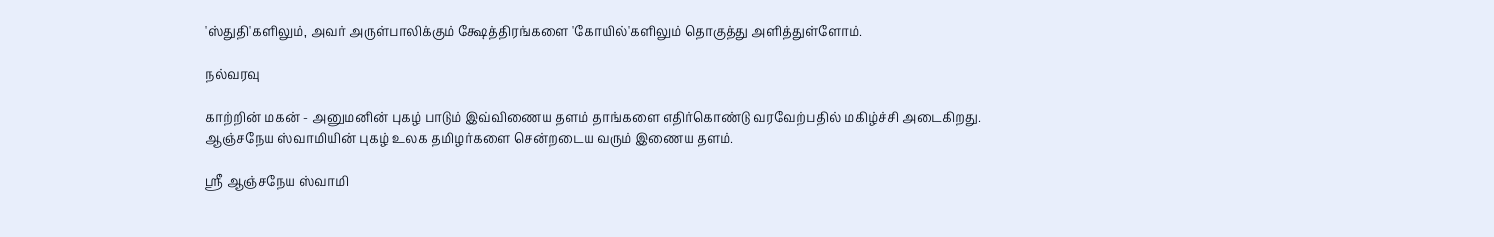'ஸ்துதி'களிலும், அவர் அருள்பாலிக்கும் க்ஷேத்திரங்களை 'கோயில்'களிலும் தொகுத்து அளித்துள்ளோம்.

நல்வரவு

காற்றின் மகன் - அனுமனின் புகழ் பாடும் இவ்விணைய தளம் தாங்களை எதிர்கொண்டு வரவேற்பதில் மகிழ்ச்சி அடைகிறது. ஆஞ்சநேய ஸ்வாமியின் புகழ் உலக தமிழர்களை சென்றடைய வரும் இணைய தளம்.

ஸ்ரீ ஆஞ்சநேய ஸ்வாமி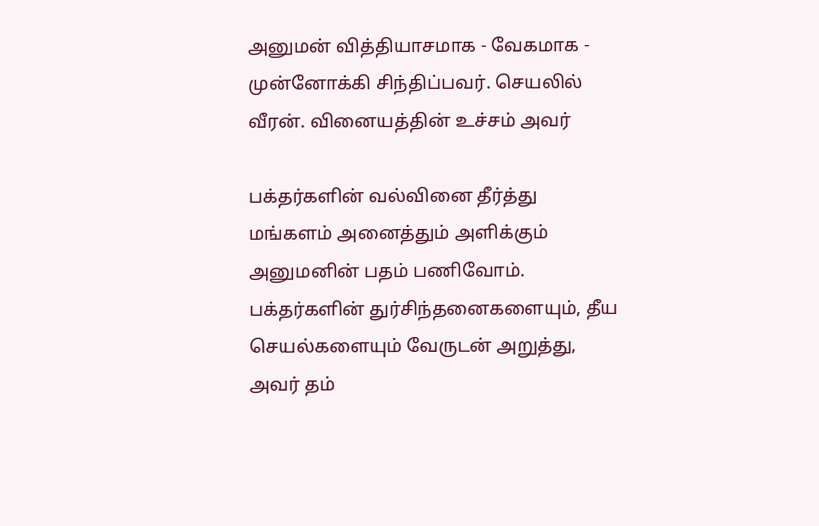அனுமன் வித்தியாசமாக - வேகமாக - முன்னோக்கி சிந்திப்பவர். செயலில் வீரன். வினையத்தின் உச்சம் அவர்

பக்தர்களின் வல்வினை தீர்த்து மங்களம் அனைத்தும் அளிக்கும் அனுமனின் பதம் பணிவோம். பக்தர்களின் துர்சிந்தனைகளையும், தீய செயல்களையும் வேருடன் அறுத்து, அவர் தம்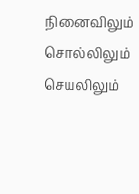நினைவிலும் சொல்லிலும் செயலிலும்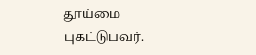தூய்மை புகட்டுபவர்.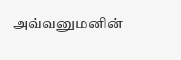அவ்வனுமனின்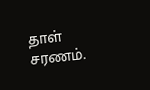தாள் சரணம்.